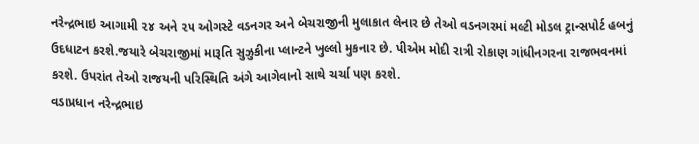નરેન્દ્રભાઇ આગામી ૨૪ અને ૨૫ ઓગસ્ટે વડનગર અને બેચરાજીની મુલાકાત લેનાર છે તેઓ વડનગરમાં મલ્ટી મોડલ ટ્રાન્સપોર્ટ હબનું ઉદધાટન કરશે.જયારે બેચરાજીમાં મારૂતિ સુઝુકીના પ્લાન્ટને ખુલ્લો મુકનાર છે. પીએમ મોદી રાત્રી રોકાણ ગાંધીનગરના રાજભવનમાં કરશે. ઉપરાંત તેઓ રાજયની પરિસ્થિતિ અંગે આગેવાનો સાથે ચર્ચા પણ કરશે.
વડાપ્રધાન નરેન્દ્રભાઇ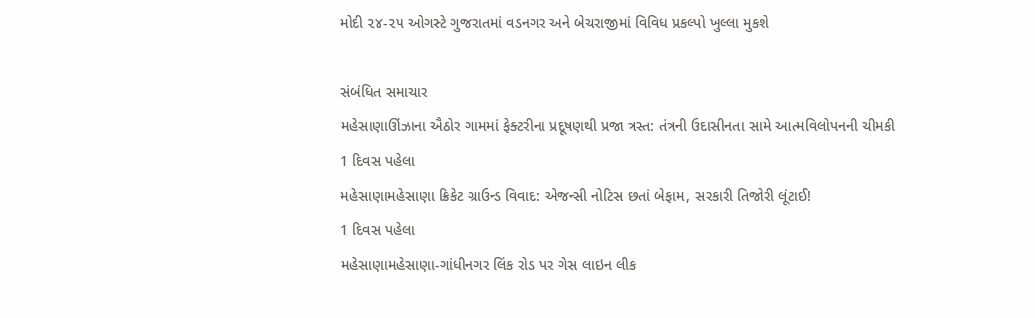મોદી ૨૪-૨૫ ઓગસ્ટે ગુજરાતમાં વડનગર અને બેચરાજીમાં વિવિધ પ્રકલ્પો ખુલ્લા મુકશે

સંબંધિત સમાચાર
મહેસાણાઊંઝાના ઐઠોર ગામમાં ફેક્ટરીના પ્રદૂષણથી પ્રજા ત્રસ્ત: તંત્રની ઉદાસીનતા સામે આત્મવિલોપનની ચીમકી
1 દિવસ પહેલા
મહેસાણામહેસાણા ક્રિકેટ ગ્રાઉન્ડ વિવાદ: એજન્સી નોટિસ છતાં બેફામ, સરકારી તિજોરી લૂંટાઈ!
1 દિવસ પહેલા
મહેસાણામહેસાણા-ગાંધીનગર લિંક રોડ પર ગેસ લાઇન લીક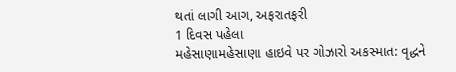થતાં લાગી આગ, અફરાતફરી
1 દિવસ પહેલા
મહેસાણામહેસાણા હાઇવે પર ગોઝારો અકસ્માત: વૃદ્ધને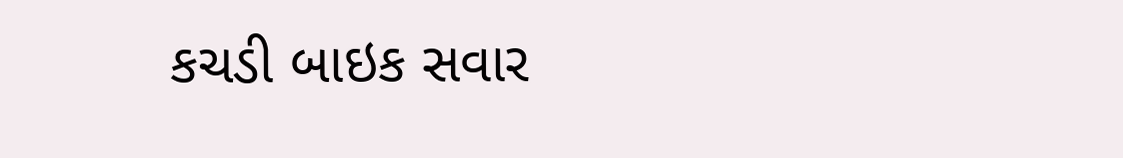કચડી બાઇક સવાર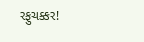રફુચક્કર!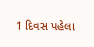1 દિવસ પહેલા